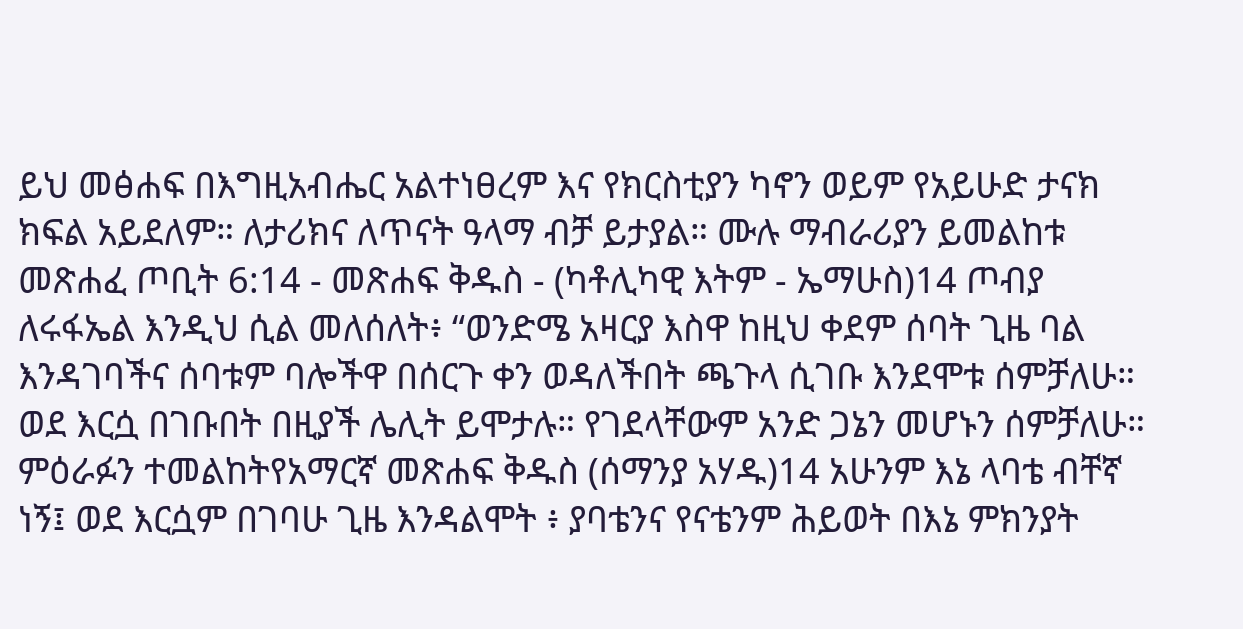ይህ መፅሐፍ በእግዚአብሔር አልተነፀረም እና የክርስቲያን ካኖን ወይም የአይሁድ ታናክ ክፍል አይደለም። ለታሪክና ለጥናት ዓላማ ብቻ ይታያል። ሙሉ ማብራሪያን ይመልከቱ መጽሐፈ ጦቢት 6:14 - መጽሐፍ ቅዱስ - (ካቶሊካዊ እትም - ኤማሁስ)14 ጦብያ ለሩፋኤል እንዲህ ሲል መለሰለት፥ “ወንድሜ አዛርያ እስዋ ከዚህ ቀደም ሰባት ጊዜ ባል እንዳገባችና ሰባቱም ባሎችዋ በሰርጉ ቀን ወዳለችበት ጫጉላ ሲገቡ እንደሞቱ ሰምቻለሁ። ወደ እርሷ በገቡበት በዚያች ሌሊት ይሞታሉ። የገደላቸውም አንድ ጋኔን መሆኑን ሰምቻለሁ። ምዕራፉን ተመልከትየአማርኛ መጽሐፍ ቅዱስ (ሰማንያ አሃዱ)14 አሁንም እኔ ላባቴ ብቸኛ ነኝ፤ ወደ እርሷም በገባሁ ጊዜ እንዳልሞት ፥ ያባቴንና የናቴንም ሕይወት በእኔ ምክንያት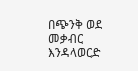በጭንቅ ወደ መቃብር እንዳላወርድ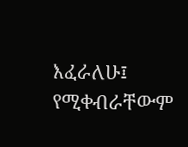እፈራለሁ፤ የሚቀብራቸውም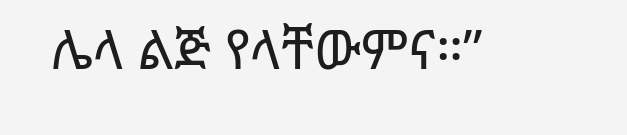ሌላ ልጅ የላቸውምና።”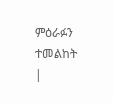ምዕራፉን ተመልከት |